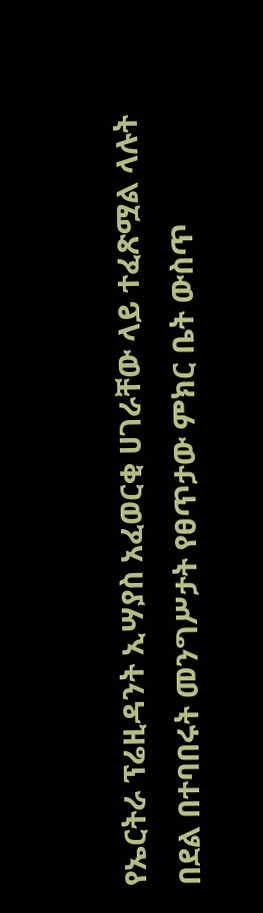የኤርትራ ፕሬዚዳንት ኢሣያስ አፈወርቂ ሀገራቸው ላይ ተፈጽሟል ላሉት በደል በተባበሩት መንግሥታት የፀጥታው ምክር ቤት ውስጥ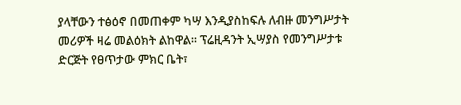ያላቸውን ተፅዕኖ በመጠቀም ካሣ እንዲያስከፍሉ ለብዙ መንግሥታት መሪዎች ዛሬ መልዕክት ልከዋል፡፡ ፕሬዚዳንት ኢሣያስ የመንግሥታቱ ድርጅት የፀጥታው ምክር ቤት፣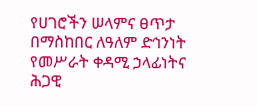የሀገሮችን ሠላምና ፀጥታ በማስከበር ለዓለም ድኅንነት የመሥራት ቀዳሚ ኃላፊነትና ሕጋዊ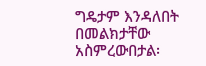ግዴታም እንዳለበት በመልክታቸው አስምረውበታል፡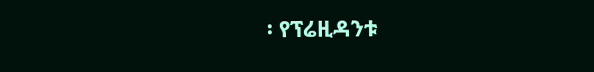፡ የፕሬዚዳንቱ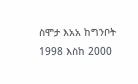ስሞታ እአአ ከግንቦት 1998 እስከ 2000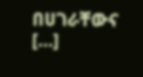በሀገራቸውና […]